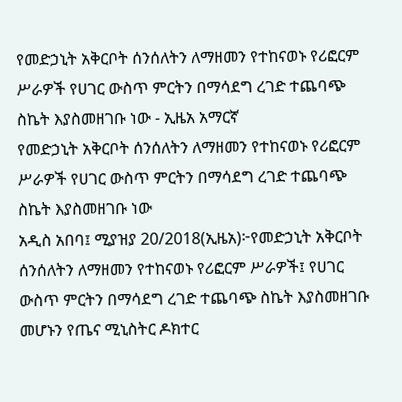የመድኃኒት አቅርቦት ሰንሰለትን ለማዘመን የተከናወኑ የሪፎርም ሥራዎች የሀገር ውስጥ ምርትን በማሳደግ ረገድ ተጨባጭ ስኬት እያስመዘገቡ ነው - ኢዜአ አማርኛ
የመድኃኒት አቅርቦት ሰንሰለትን ለማዘመን የተከናወኑ የሪፎርም ሥራዎች የሀገር ውስጥ ምርትን በማሳደግ ረገድ ተጨባጭ ስኬት እያስመዘገቡ ነው
አዲስ አበባ፤ ሚያዝያ 20/2018(ኢዜአ)፦የመድኃኒት አቅርቦት ሰንሰለትን ለማዘመን የተከናወኑ የሪፎርም ሥራዎች፤ የሀገር ውስጥ ምርትን በማሳደግ ረገድ ተጨባጭ ስኬት እያስመዘገቡ መሆኑን የጤና ሚኒስትር ዶክተር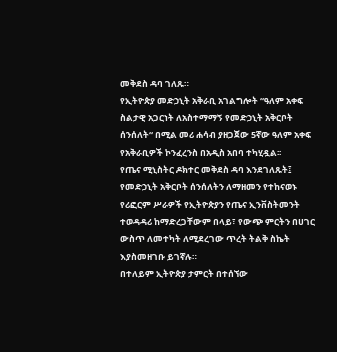መቅደስ ዳባ ገለጹ።
የኢትዮጵያ መድኃኒት አቅራቢ አገልግሎት “ዓለም አቀፍ ስልታዊ አጋርነት ለአስተማማኝ የመድኃኒት አቅርቦት ሰንሰለት“ በሚል መሪ ሐሳብ ያዘጋጀው 5ኛው ዓለም አቀፍ የአቅራቢዎች ኮንፈረንስ በአዲስ አበባ ተካሂዷል፡፡
የጤና ሚኒስትር ዶክተር መቅደስ ዳባ እንደገለጹት፤ የመድኃኒት አቅርቦት ሰንሰለትን ለማዘመን የተከናወኑ የሪፎርም ሥራዎች የኢትዮጵያን የጤና ኢንቨስትመንት ተወዳዳሪ ከማድረጋቸውም በላይ፣ የውጭ ምርትን በሀገር ውስጥ ለመተካት ለሚደረገው ጥረት ትልቅ ስኬት እያስመዘገቡ ይገኛሉ።
በተለይም ኢትዮጵያ ታምርት በተሰኘው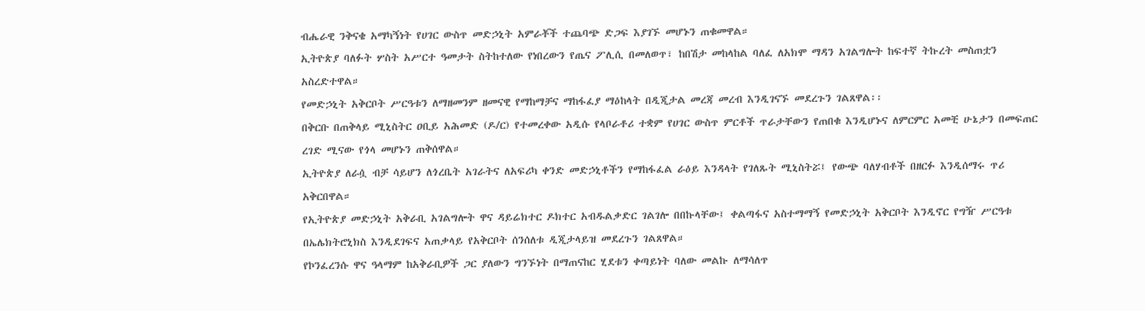ብሔራዊ ንቅናቄ አማካኝነት የሀገር ውስጥ መድኃኒት አምራቾች ተጨባጭ ድጋፍ እያገኙ መሆኑን ጠቁመዋል።
ኢትዮጵያ ባለፉት ሦስት አሥርተ ዓመታት ስትከተለው የነበረውን የጤና ፖሊሲ በመለወጥ፣ ከበሽታ መከላከል ባለፈ ለአክሞ ማዳን አገልግሎት ከፍተኛ ትኩረት መስጠቷን አስረድተዋል።
የመድኃኒት አቅርቦት ሥርዓቱን ለማዘመንም ዘመናዊ የማከማቻና ማከፋፈያ ማዕከላት በዲጂታል መረጃ መረብ እንዲገናኙ መደረጉን ገልጸዋል፡፡
በቅርቡ በጠቅላይ ሚኒስትር ዐቢይ አሕመድ (ዶ/ር) የተመረቀው አዲሱ የላቦራቶሪ ተቋም የሀገር ውስጥ ምርቶች ጥራታቸውን የጠበቁ እንዲሆኑና ለምርምር አመቺ ሁኔታን በመፍጠር ረገድ ሚናው የጎላ መሆኑን ጠቅሰዋል።
ኢትዮጵያ ለራሷ ብቻ ሳይሆን ለጎረቤት አገራትና ለአፍሪካ ቀንድ መድኃኒቶችን የማከፋፈል ራዕይ እንዳላት የገለጹት ሚኒስትሯ፤ የውጭ ባለሃብቶች በዘርፉ እንዲሰማሩ ጥሪ አቅርበዋል።
የኢትዮጵያ መድኃኒት አቅራቢ አገልግሎት ዋና ዳይሬክተር ዶክተር አብዱልቃድር ገልገሎ በበኩላቸው፤ ቀልጣፋና አስተማማኝ የመድኃኒት አቅርቦት እንዲኖር የግዥ ሥርዓቱ በኤሌክትሮኒክስ እንዲደገፍና አጠቃላይ የአቅርቦት ሰንሰለቱ ዲጂታላይዝ መደረጉን ገልጸዋል።
የኮንፈረንሱ ዋና ዓላማም ከአቅራቢዎች ጋር ያለውን ግንኙነት በማጠናከር ሂደቱን ቀጣይነት ባለው መልኩ ለማሳለጥ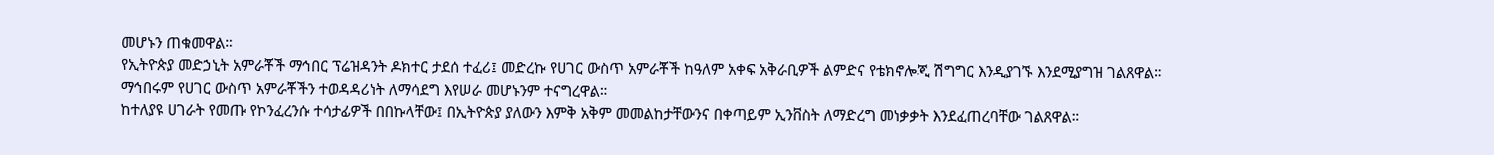መሆኑን ጠቁመዋል።
የኢትዮጵያ መድኃኒት አምራቾች ማኅበር ፕሬዝዳንት ዶክተር ታደሰ ተፈሪ፤ መድረኩ የሀገር ውስጥ አምራቾች ከዓለም አቀፍ አቅራቢዎች ልምድና የቴክኖሎጂ ሽግግር እንዲያገኙ እንደሚያግዝ ገልጸዋል።
ማኅበሩም የሀገር ውስጥ አምራቾችን ተወዳዳሪነት ለማሳደግ እየሠራ መሆኑንም ተናግረዋል።
ከተለያዩ ሀገራት የመጡ የኮንፈረንሱ ተሳታፊዎች በበኩላቸው፤ በኢትዮጵያ ያለውን እምቅ አቅም መመልከታቸውንና በቀጣይም ኢንቨስት ለማድረግ መነቃቃት እንደፈጠረባቸው ገልጸዋል።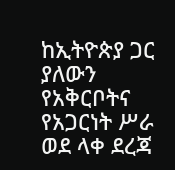ከኢትዮጵያ ጋር ያለውን የአቅርቦትና የአጋርነት ሥራ ወደ ላቀ ደረጃ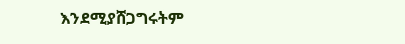እንደሚያሸጋግሩትም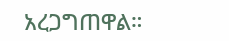አረጋግጠዋል።